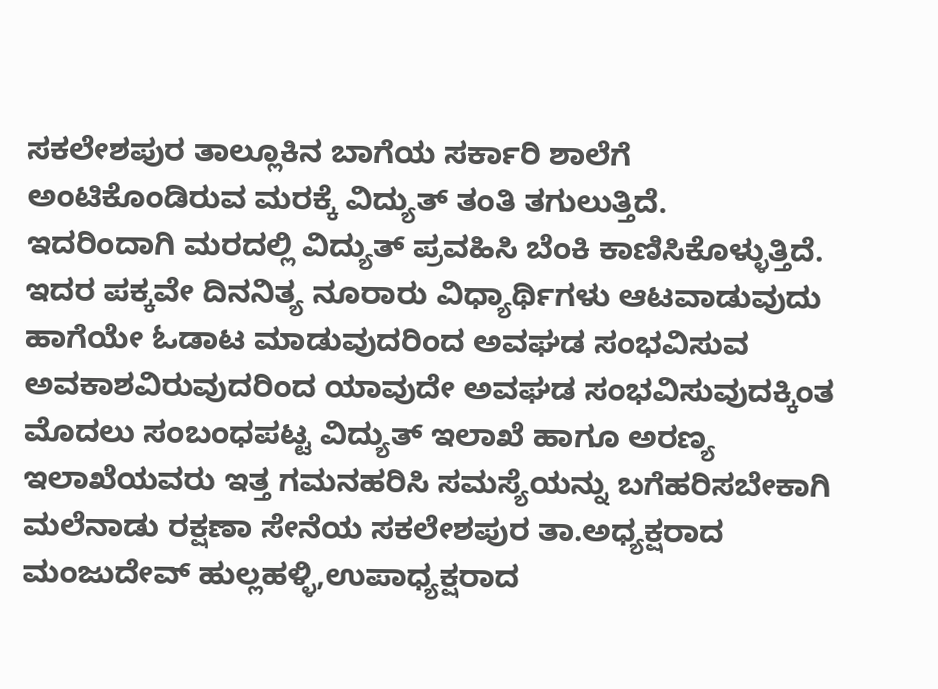ಸಕಲೇಶಪುರ ತಾಲ್ಲೂಕಿನ ಬಾಗೆಯ ಸರ್ಕಾರಿ ಶಾಲೆಗೆ ಅಂಟಿಕೊಂಡಿರುವ ಮರಕ್ಕೆ ವಿದ್ಯುತ್ ತಂತಿ ತಗುಲುತ್ತಿದೆ.
ಇದರಿಂದಾಗಿ ಮರದಲ್ಲಿ ವಿದ್ಯುತ್ ಪ್ರವಹಿಸಿ ಬೆಂಕಿ ಕಾಣಿಸಿಕೊಳ್ಳುತ್ತಿದೆ.
ಇದರ ಪಕ್ಕವೇ ದಿನನಿತ್ಯ ನೂರಾರು ವಿಧ್ಯಾರ್ಥಿಗಳು ಆಟವಾಡುವುದು ಹಾಗೆಯೇ ಓಡಾಟ ಮಾಡುವುದರಿಂದ ಅವಘಡ ಸಂಭವಿಸುವ ಅವಕಾಶವಿರುವುದರಿಂದ ಯಾವುದೇ ಅವಘಡ ಸಂಭವಿಸುವುದಕ್ಕಿಂತ ಮೊದಲು ಸಂಬಂಧಪಟ್ಟ ವಿದ್ಯುತ್ ಇಲಾಖೆ ಹಾಗೂ ಅರಣ್ಯ ಇಲಾಖೆಯವರು ಇತ್ತ ಗಮನಹರಿಸಿ ಸಮಸ್ಯೆಯನ್ನು ಬಗೆಹರಿಸಬೇಕಾಗಿ ಮಲೆನಾಡು ರಕ್ಷಣಾ ಸೇನೆಯ ಸಕಲೇಶಪುರ ತಾ.ಅಧ್ಯಕ್ಷರಾದ ಮಂಜುದೇವ್ ಹುಲ್ಲಹಳ್ಳಿ,ಉಪಾಧ್ಯಕ್ಷರಾದ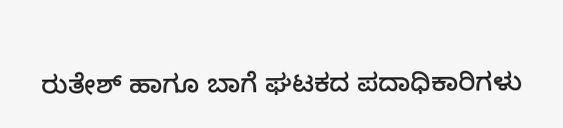ರುತೇಶ್ ಹಾಗೂ ಬಾಗೆ ಘಟಕದ ಪದಾಧಿಕಾರಿಗಳು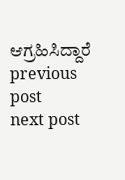ಆಗ್ರಹಿಸಿದ್ದಾರೆ
previous post
next post